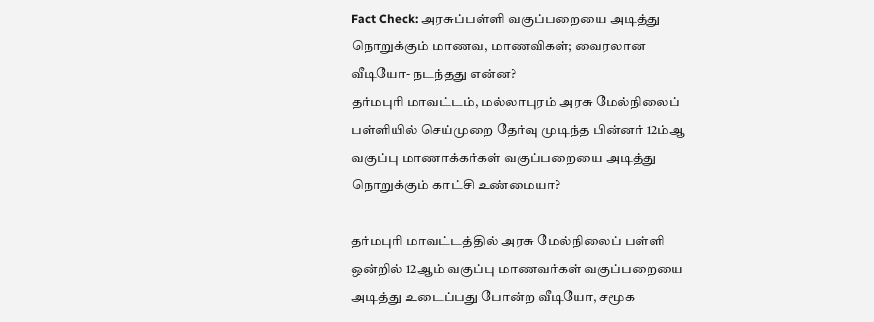Fact Check: அரசுப்பள்ளி வகுப்பறையை அடித்து நொறுக்கும் மாணவ, மாணவிகள்; வைரலான வீடியோ- நடந்தது என்ன?
தர்மபுரி மாவட்டம், மல்லாபுரம் அரசு மேல்நிலைப் பள்ளியில் செய்முறை தேர்வு முடிந்த பின்னர் 12ம்ஆ வகுப்பு மாணாக்கர்கள் வகுப்பறையை அடித்து நொறுக்கும் காட்சி உண்மையா?

தர்மபுரி மாவட்டத்தில் அரசு மேல்நிலைப் பள்ளி ஒன்றில் 12ஆம் வகுப்பு மாணவர்கள் வகுப்பறையை அடித்து உடைப்பது போன்ற வீடியோ, சமூக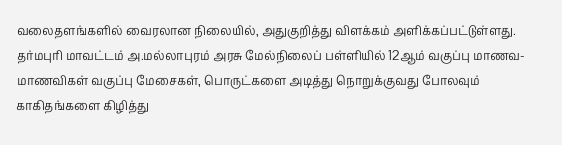வலைதளங்களில் வைரலான நிலையில், அதுகுறித்து விளக்கம் அளிக்கப்பட்டுள்ளது.
தர்மபுரி மாவட்டம் அ.மல்லாபுரம் அரசு மேல்நிலைப் பள்ளியில் 12ஆம் வகுப்பு மாணவ- மாணவிகள் வகுப்பு மேசைகள், பொருட்களை அடித்து நொறுக்குவது போலவும் காகிதங்களை கிழித்து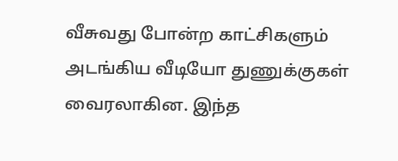வீசுவது போன்ற காட்சிகளும் அடங்கிய வீடியோ துணுக்குகள் வைரலாகின. இந்த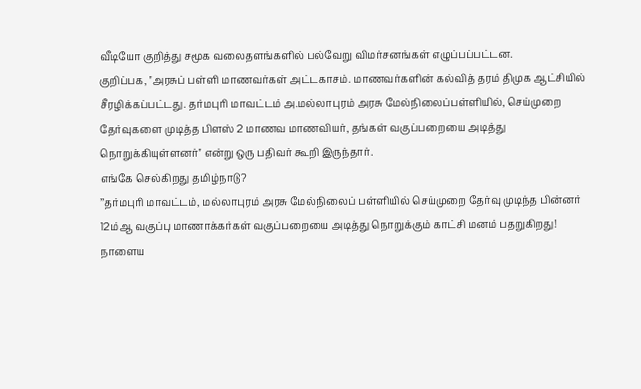வீடியோ குறித்து சமூக வலைதளங்களில் பல்வேறு விமர்சனங்கள் எழுப்பப்பட்டன.
குறிப்பக, ''அரசுப் பள்ளி மாணவர்கள் அட்டகாசம். மாணவர்களின் கல்வித் தரம் திமுக ஆட்சியில் சீரழிக்கப்பட்டது. தர்மபுரி மாவட்டம் அ.மல்லாபுரம் அரசு மேல்நிலைப்பள்ளியில், செய்முறை தேர்வுகளை முடித்த பிளஸ் 2 மாணவ மாணவியர், தங்கள் வகுப்பறையை அடித்து நொறுக்கியுள்ளனர்'' என்று ஒரு பதிவர் கூறி இருந்தார்.
எங்கே செல்கிறது தமிழ்நாடு?
’’தர்மபுரி மாவட்டம், மல்லாபுரம் அரசு மேல்நிலைப் பள்ளியில் செய்முறை தேர்வு முடிந்த பின்னர் 12ம்ஆ வகுப்பு மாணாக்கர்கள் வகுப்பறையை அடித்து நொறுக்கும் காட்சி மனம் பதறுகிறது!
நாளைய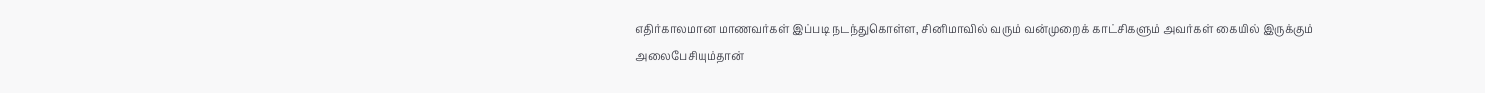எதிர்காலமான மாணவர்கள் இப்படி நடந்துகொள்ள, சினிமாவில் வரும் வன்முறைக் காட்சிகளும் அவர்கள் கையில் இருக்கும் அலைபேசியும்தான்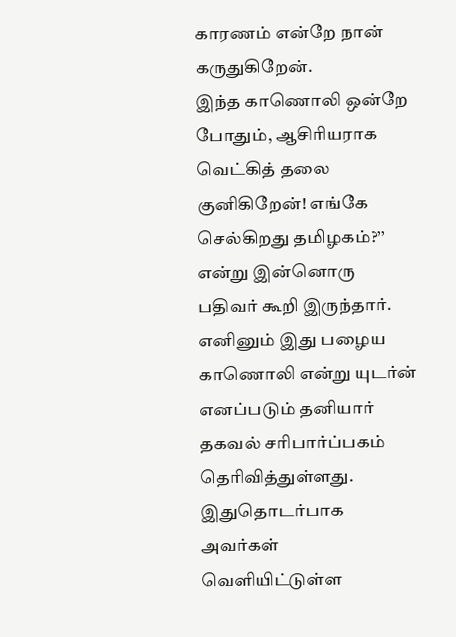காரணம் என்றே நான் கருதுகிறேன்.
இந்த காணொலி ஒன்றே போதும், ஆசிரியராக வெட்கித் தலை குனிகிறேன்! எங்கே செல்கிறது தமிழகம்?’’ என்று இன்னொரு பதிவர் கூறி இருந்தார்.
எனினும் இது பழைய காணொலி என்று யுடர்ன் எனப்படும் தனியார் தகவல் சரிபார்ப்பகம் தெரிவித்துள்ளது. இதுதொடர்பாக அவர்கள் வெளியிட்டுள்ள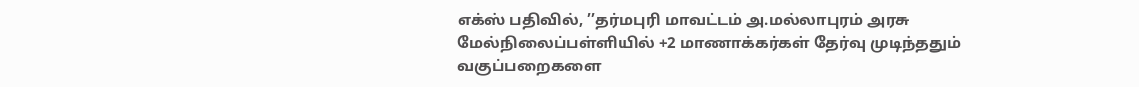எக்ஸ் பதிவில், ’’தர்மபுரி மாவட்டம் அ.மல்லாபுரம் அரசு மேல்நிலைப்பள்ளியில் +2 மாணாக்கர்கள் தேர்வு முடிந்ததும் வகுப்பறைகளை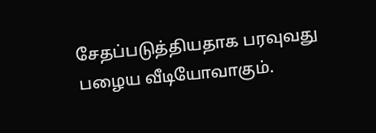சேதப்படுத்தியதாக பரவுவது பழைய வீடியோவாகும்.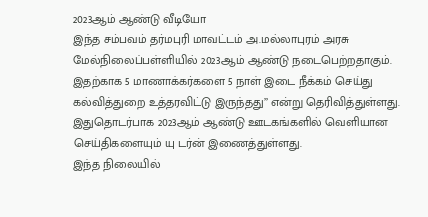2023ஆம் ஆண்டு வீடியோ
இந்த சம்பவம் தர்மபுரி மாவட்டம் அ.மல்லாபுரம் அரசு மேல்நிலைப்பள்ளியில் 2023ஆம் ஆண்டு நடைபெற்றதாகும். இதற்காக 5 மாணாக்கர்களை 5 நாள் இடை நீக்கம் செய்து கல்வித்துறை உத்தரவிட்டு இருந்தது’’ என்று தெரிவித்துள்ளது. இதுதொடர்பாக 2023ஆம் ஆண்டு ஊடகங்களில் வெளியான செய்திகளையும் யு டர்ன் இணைத்துள்ளது.
இந்த நிலையில்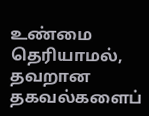உண்மை தெரியாமல், தவறான தகவல்களைப்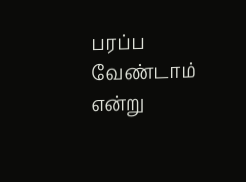பரப்ப வேண்டாம் என்று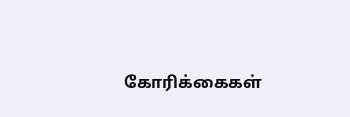கோரிக்கைகள்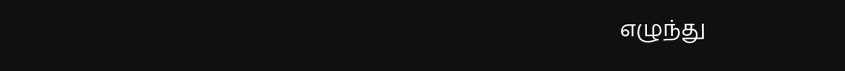எழுந்து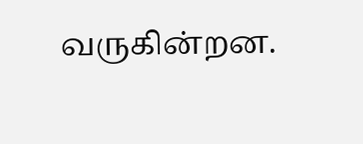வருகின்றன.